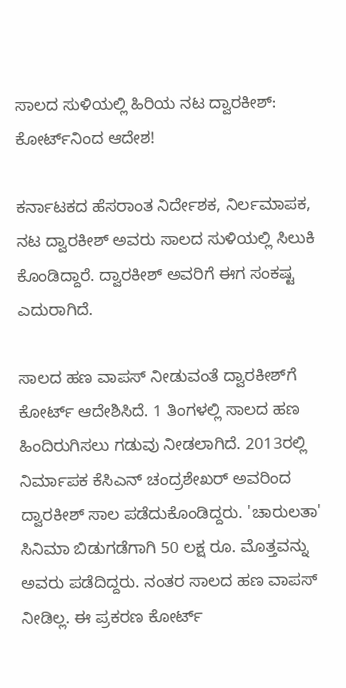ಸಾಲದ ಸುಳಿಯಲ್ಲಿ ಹಿರಿಯ ನಟ ದ್ವಾರಕೀಶ್: ಕೋರ್ಟ್‌ನಿಂದ ಆದೇಶ!

ಕರ್ನಾಟಕದ ಹೆಸರಾಂತ ನಿರ್ದೇಶಕ, ನಿರ್ಲಮಾಪಕ, ನಟ ದ್ವಾರಕೀಶ್‌ ಅವರು ಸಾಲದ ಸುಳಿಯಲ್ಲಿ ಸಿಲುಕಿ ಕೊಂಡಿದ್ದಾರೆ. ದ್ವಾರಕೀಶ್ ಅವರಿಗೆ ಈಗ ಸಂಕಷ್ಟ ಎದುರಾಗಿದೆ.

ಸಾಲದ ಹಣ ವಾಪಸ್ ನೀಡುವಂತೆ ದ್ವಾರಕೀಶ್‌ಗೆ ಕೋರ್ಟ್ ಆದೇಶಿಸಿದೆ. 1 ತಿಂಗಳಲ್ಲಿ ಸಾಲದ ಹಣ ಹಿಂದಿರುಗಿಸಲು ಗಡುವು ನೀಡಲಾಗಿದೆ. 2013ರಲ್ಲಿ ನಿರ್ಮಾಪಕ ಕೆಸಿಎನ್ ಚಂದ್ರಶೇಖರ್‌ ಅವರಿಂದ ದ್ವಾರಕೀಶ್ ಸಾಲ ಪಡೆದುಕೊಂಡಿದ್ದರು. 'ಚಾರುಲತಾ' ಸಿನಿಮಾ ಬಿಡುಗಡೆಗಾಗಿ 50 ಲಕ್ಷ ರೂ. ಮೊತ್ತವನ್ನು ಅವರು ಪಡೆದಿದ್ದರು. ನಂತರ ಸಾಲದ ಹಣ ವಾಪಸ್ ನೀಡಿಲ್ಲ. ಈ ಪ್ರಕರಣ ಕೋರ್ಟ್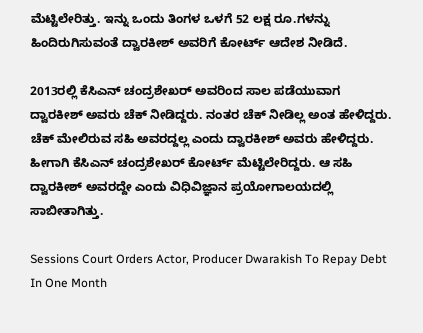ಮೆಟ್ಟಿಲೇರಿತ್ತು. ಇನ್ನು ಒಂದು ತಿಂಗಳ ಒಳಗೆ 52 ಲಕ್ಷ ರೂ.ಗಳನ್ನು ಹಿಂದಿರುಗಿಸುವಂತೆ ದ್ವಾರಕೀಶ್ ಅವರಿಗೆ ಕೋರ್ಟ್ ಆದೇಶ ನೀಡಿದೆ.

2013ರಲ್ಲಿ ಕೆಸಿಎನ್ ಚಂದ್ರಶೇಖರ್‌ ಅವರಿಂದ ಸಾಲ ಪಡೆಯುವಾಗ ದ್ವಾರಕೀಶ್ ಅವರು ಚೆಕ್ ನೀಡಿದ್ದರು. ನಂತರ ಚೆಕ್‌ ನೀಡಿಲ್ಲ ಅಂತ ಹೇಳಿದ್ದರು. ಚೆಕ್‌ ಮೇಲಿರುವ ಸಹಿ ಅವರದ್ದಲ್ಲ ಎಂದು ದ್ವಾರಕೀಶ್ ಅವರು ಹೇಳಿದ್ದರು. ಹೀಗಾಗಿ ಕೆಸಿಎನ್ ಚಂದ್ರಶೇಖರ್‌ ಕೋರ್ಟ್ ಮೆಟ್ಟಿಲೇರಿದ್ದರು. ಆ ಸಹಿ ದ್ವಾರಕೀಶ್ ಅವರದ್ದೇ ಎಂದು ವಿಧಿವಿಜ್ಞಾನ ಪ್ರಯೋಗಾಲಯದಲ್ಲಿ ಸಾಬೀತಾಗಿತ್ತು.

Sessions Court Orders Actor, Producer Dwarakish To Repay Debt In One Month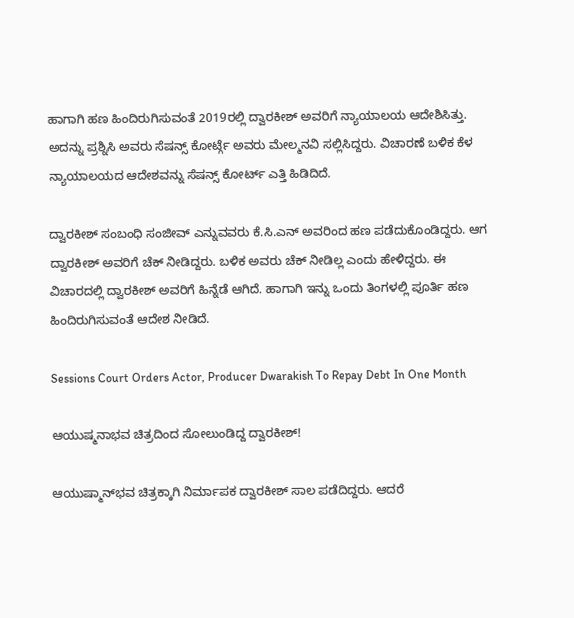ಹಾಗಾಗಿ ಹಣ ಹಿಂದಿರುಗಿಸುವಂತೆ 2019ರಲ್ಲಿ ದ್ವಾರಕೀಶ್ ಅವರಿಗೆ ನ್ಯಾಯಾಲಯ ಆದೇಶಿಸಿತ್ತು. ಅದನ್ನು ಪ್ರಶ್ನಿಸಿ ಅವರು ಸೆಷನ್ಸ್ ಕೋರ್ಟ್ಗೆ ಅವರು ಮೇಲ್ಮನವಿ ಸಲ್ಲಿಸಿದ್ದರು. ವಿಚಾರಣೆ ಬಳಿಕ ಕೆಳ ನ್ಯಾಯಾಲಯದ ಆದೇಶವನ್ನು ಸೆಷನ್ಸ್ ಕೋರ್ಟ್ ಎತ್ತಿ ಹಿಡಿದಿದೆ.

ದ್ವಾರಕೀಶ್ ಸಂಬಂಧಿ ಸಂಜೀವ್‌ ಎನ್ನುವವರು ಕೆ.ಸಿ.ಎನ್‌ ಅವರಿಂದ ಹಣ ಪಡೆದುಕೊಂಡಿದ್ದರು. ಆಗ ದ್ವಾರಕೀಶ್ ಅವರಿಗೆ ಚೆಕ್‌ ನೀಡಿದ್ದರು. ಬಳಿಕ ಅವರು ಚೆಕ್‌ ನೀಡಿಲ್ಲ ಎಂದು ಹೇಳಿದ್ದರು. ಈ ವಿಚಾರದಲ್ಲಿ ದ್ವಾರಕೀಶ್ ಅವರಿಗೆ ಹಿನ್ನೆಡೆ ಆಗಿದೆ. ಹಾಗಾಗಿ ಇನ್ನು ಒಂದು ತಿಂಗಳಲ್ಲಿ ಪೂರ್ತಿ ಹಣ ಹಿಂದಿರುಗಿಸುವಂತೆ ಆದೇಶ ನೀಡಿದೆ.

Sessions Court Orders Actor, Producer Dwarakish To Repay Debt In One Month

ಆಯುಷ್ಮನಾಭವ ಚಿತ್ರದಿಂದ ಸೋಲುಂಡಿದ್ದ ದ್ವಾರಕೀಶ್!

ಆಯುಷ್ಮಾನ್‌ಭವ ಚಿತ್ರಕ್ಕಾಗಿ ನಿರ್ಮಾಪಕ ದ್ವಾರಕೀಶ್‌ ಸಾಲ ಪಡೆದಿದ್ದರು. ಆದರೆ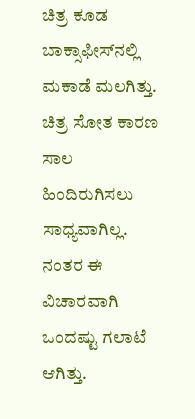ಚಿತ್ರ ಕೂಡ ಬಾಕ್ಸಾಫೀಸ್‌ನಲ್ಲಿ ಮಕಾಡೆ ಮಲಗಿತ್ತು. ಚಿತ್ರ ಸೋತ ಕಾರಣ ಸಾಲ ಹಿಂದಿರುಗಿಸಲು ಸಾಧ್ಯವಾಗಿಲ್ಲ. ನಂತರ ಈ ವಿಚಾರವಾಗಿ ಒಂದಷ್ಟು ಗಲಾಟೆ ಆಗಿತ್ತು.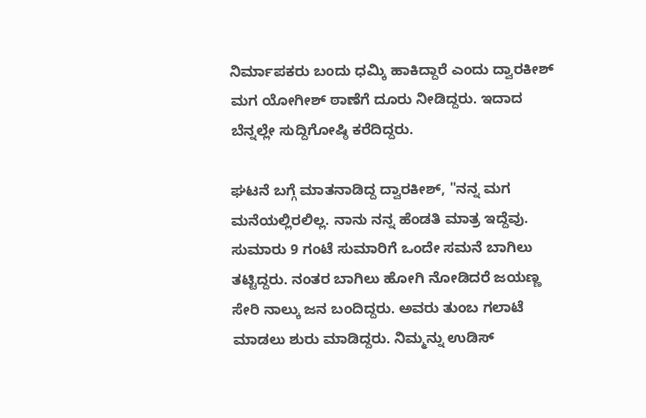ನಿರ್ಮಾಪಕರು ಬಂದು ಧಮ್ಕಿ ಹಾಕಿದ್ದಾರೆ ಎಂದು ದ್ವಾರಕೀಶ್ ಮಗ ಯೋಗೀಶ್ ಠಾಣೆಗೆ ದೂರು ನೀಡಿದ್ದರು. ಇದಾದ ಬೆನ್ನಲ್ಲೇ ಸುದ್ದಿಗೋಷ್ಠಿ ಕರೆದಿದ್ದರು.

ಘಟನೆ ಬಗ್ಗೆ ಮಾತನಾಡಿದ್ದ ದ್ವಾರಕೀಶ್, "ನನ್ನ ಮಗ ಮನೆಯಲ್ಲಿರಲಿಲ್ಲ. ನಾನು ನನ್ನ ಹೆಂಡತಿ ಮಾತ್ರ ಇದ್ದೆವು. ಸುಮಾರು 9 ಗಂಟೆ ಸುಮಾರಿಗೆ ಒಂದೇ ಸಮನೆ ಬಾಗಿಲು ತಟ್ಟಿದ್ದರು. ನಂತರ ಬಾಗಿಲು ಹೋಗಿ ನೋಡಿದರೆ ಜಯಣ್ಣ ಸೇರಿ ನಾಲ್ಕು ಜನ ಬಂದಿದ್ದರು. ಅವರು ತುಂಬ ಗಲಾಟೆ ಮಾಡಲು ಶುರು ಮಾಡಿದ್ದರು. ನಿಮ್ಮನ್ನು ಉಡಿಸ್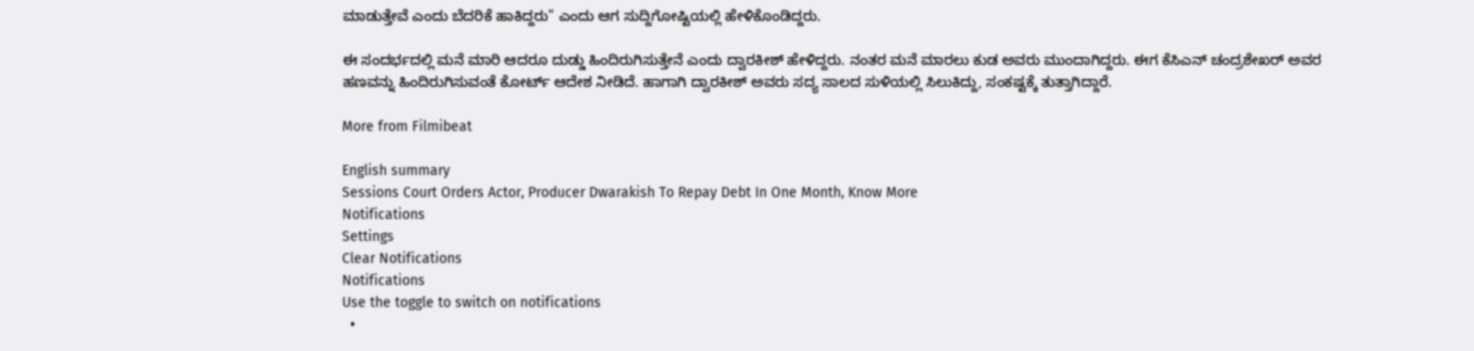ಮಾಡುತ್ತೇವೆ ಎಂದು ಬೆದರಿಕೆ ಹಾಕಿದ್ದರು" ಎಂದು ಆಗ ಸುದ್ದಿಗೋಷ್ಟಿಯಲ್ಲಿ ಹೇಳಿಕೊಂಡಿದ್ದರು.

ಈ ಸಂದರ್ಭದಲ್ಲಿ ಮನೆ ಮಾರಿ ಆದರೂ ದುಡ್ಡು ಹಿಂದಿರುಗಿಸುತ್ತೇನೆ ಎಂದು ದ್ವಾರಕೀಶ್ ಹೇಳಿದ್ದರು. ನಂತರ ಮನೆ ಮಾರಲು ಕುಡ ಅವರು ಮುಂದಾಗಿದ್ದರು. ಈಗ ಕೆಸಿಎನ್‌ ಚಂದ್ರಶೇಖರ್ ಅವರ ಹಣವನ್ನು ಹಿಂದಿರುಗಿಸುವಂತೆ ಕೋರ್ಟ್‌ ಆದೇಶ ನೀಡಿದೆ. ಹಾಗಾಗಿ ದ್ವಾರಕೀಶ್ ಅವರು ಸದ್ಯ ಸಾಲದ ಸುಳಿಯಲ್ಲಿ ಸಿಲುಕಿದ್ದು, ಸಂಕಷ್ಟಕ್ಕೆ ತುತ್ತಾಗಿದ್ದಾರೆ.

More from Filmibeat

English summary
Sessions Court Orders Actor, Producer Dwarakish To Repay Debt In One Month, Know More
Notifications
Settings
Clear Notifications
Notifications
Use the toggle to switch on notifications
  •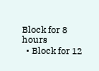Block for 8 hours
  • Block for 12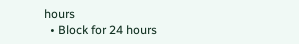hours
  • Block for 24 hours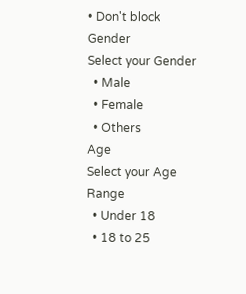• Don't block
Gender
Select your Gender
  • Male
  • Female
  • Others
Age
Select your Age Range
  • Under 18
  • 18 to 25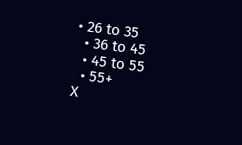• 26 to 35
  • 36 to 45
  • 45 to 55
  • 55+
X